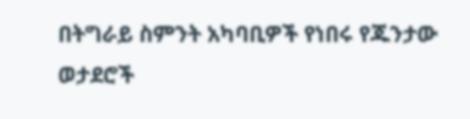በትግራይ ስምንት አካባቢዎች የነበሩ የጁንታው ወታደሮች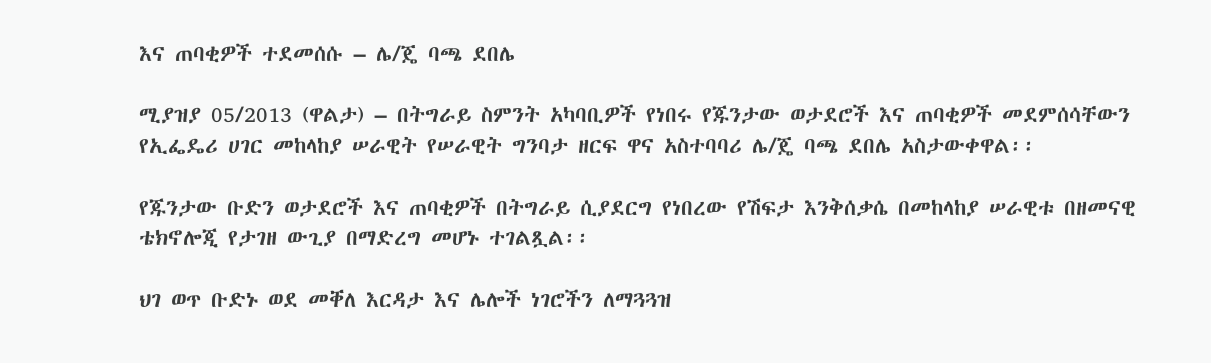እና ጠባቂዎች ተደመሰሱ – ሌ/ጄ ባጫ ደበሌ

ሚያዝያ 05/2013 (ዋልታ) – በትግራይ ስምንት አካባቢዎች የነበሩ የጁንታው ወታደሮች እና ጠባቂዎች መደምሰሳቸውን የኢፌዴሪ ሀገር መከላከያ ሠራዊት የሠራዊት ግንባታ ዘርፍ ዋና አስተባባሪ ሌ/ጄ ባጫ ደበሌ አስታውቀዋል፡፡

የጁንታው ቡድን ወታደሮች እና ጠባቂዎች በትግራይ ሲያደርግ የነበረው የሽፍታ እንቅሰቃሴ በመከላከያ ሠራዊቱ በዘመናዊ ቴክኖሎጂ የታገዘ ውጊያ በማድረግ መሆኑ ተገልጿል፡፡

ህገ ወጥ ቡድኑ ወደ መቐለ እርዳታ እና ሌሎች ነገሮችን ለማጓጓዝ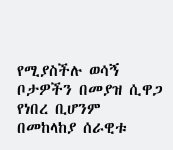የሚያስችሉ ወሳኝ ቦታዎችን በመያዝ ሲዋጋ የነበረ ቢሆንም በመከላከያ ሰራዊቱ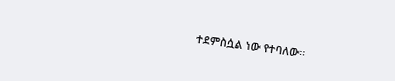ተደምስሷል ነው የተባለው፡፡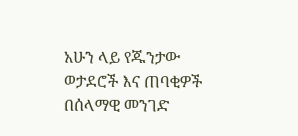አሁን ላይ የጁንታው ወታደሮች እና ጠባቂዎች በሰላማዊ መንገድ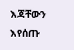እጃቸውን እየሰጡ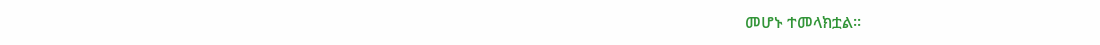መሆኑ ተመላክቷል፡፡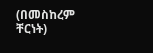(በመስከረም ቸርነት)